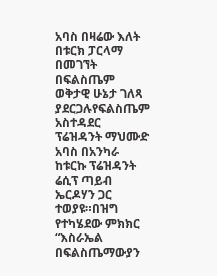አባስ በዛሬው እለት በቱርክ ፓርላማ በመገኘት በፍልስጤም ወቅታዊ ሁኔታ ገለጻ ያደርጋሉየፍልስጤም አስተዳደር ፕሬዝዳንት ማህሙድ አባስ በአንካራ ከቱርኩ ፕሬዝዳንት ሬሲፕ ጣይብ ኤርዶሃን ጋር ተወያዩ።በዝግ የተካሄደው ምክክር “እስራኤል በፍልስጤማውያን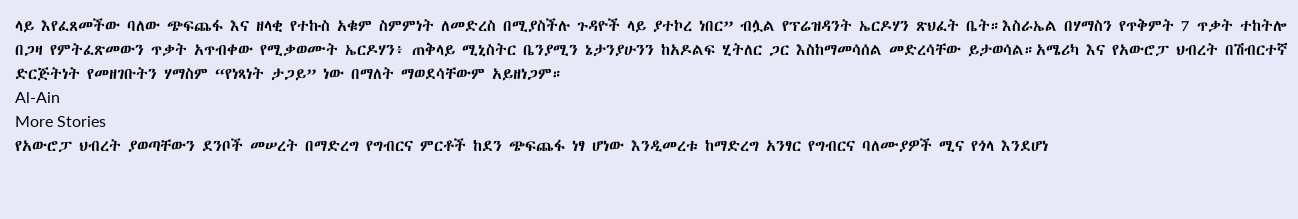ላይ እየፈጸመችው ባለው ጭፍጨፋ እና ዘላቂ የተኩስ አቁም ስምምነት ለመድረስ በሚያስችሉ ጉዳዮች ላይ ያተኮረ ነበር” ብሏል የፕሬዝዳንት ኤርዶሃን ጽህፈት ቤት።እስራኤል በሃማስን የጥቅምት 7 ጥቃት ተከትሎ በጋዛ የምትፈጽመውን ጥቃት አጥብቀው የሚቃወሙት ኤርዶሃን፥ ጠቅላይ ሚኒስትር ቤንያሚን ኔታንያሁንን ከአዶልፍ ሂትለር ጋር እስከማመሳሰል መድረሳቸው ይታወሳል።አሜሪካ እና የአውሮፓ ህብረት በሽብርተኛ ድርጅትነት የመዘገቡትን ሃማስም “የነጻነት ታጋይ” ነው በማለት ማወደሳቸውም አይዘነጋም።
Al-Ain
More Stories
የአውሮፓ ህብረት ያወጣቸውን ደንቦች መሠረት በማድረግ የግብርና ምርቶች ከደን ጭፍጨፋ ነፃ ሆነው እንዲመረቱ ከማድረግ አንፃር የግብርና ባለሙያዎች ሚና የጎላ እንደሆነ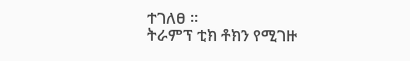ተገለፀ ።
ትራምፕ ቲክ ቶክን የሚገዙ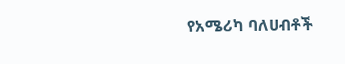የአሜሪካ ባለሀብቶች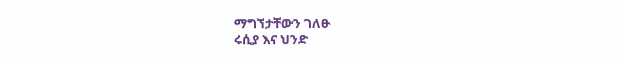ማግኘታቸውን ገለፁ
ሩሲያ እና ህንድ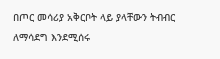በጦር መሳሪያ አቅርቦት ላይ ያላቸውን ትብብር ለማሳደግ እንደሚሰሩ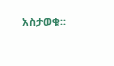አስታወቁ፡፡